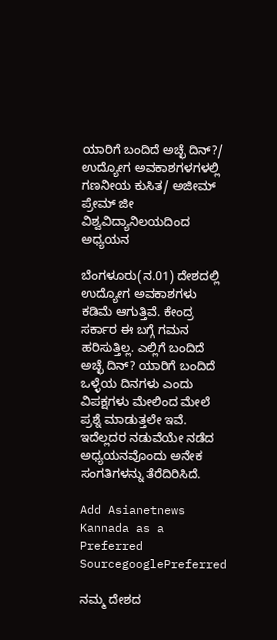ಯಾರಿಗೆ ಬಂದಿದೆ ಅಚ್ಛೆ ದಿನ್?/ ಉದ್ಯೋಗ ಅವಕಾಶಗಳಗಳಲ್ಲಿ ಗಣನೀಯ ಕುಸಿತ/ ಅಜೀಮ್ ಪ್ರೇಮ್ ಜೀ ವಿಶ್ವವಿದ್ಯಾನಿಲಯದಿಂದ ಅಧ್ಯಯನ

ಬೆಂಗಳೂರು(ನ.01) ದೇಶದಲ್ಲಿ ಉದ್ಯೋಗ ಅವಕಾಶಗಳು ಕಡಿಮೆ ಆಗುತ್ತಿವೆ. ಕೇಂದ್ರ ಸರ್ಕಾರ ಈ ಬಗ್ಗೆ ಗಮನ ಹರಿಸುತ್ತಿಲ್ಲ. ಎಲ್ಲಿಗೆ ಬಂದಿದೆ ಅಚ್ಛೆ ದಿನ್? ಯಾರಿಗೆ ಬಂದಿದೆ ಒಳ್ಳೆಯ ದಿನಗಳು ಎಂದು ವಿಪಕ್ಷಗಳು ಮೇಲಿಂದ ಮೇಲೆ ಪ್ರಶ್ನೆ ಮಾಡುತ್ತಲೇ ಇವೆ. ಇದೆಲ್ಲದರ ನಡುವೆಯೇ ನಡೆದ ಅಧ್ಯಯನವೊಂದು ಅನೇಕ ಸಂಗತಿಗಳನ್ನು ತೆರೆದಿರಿಸಿದೆ.

Add Asianetnews Kannada as a Preferred SourcegooglePreferred

ನಮ್ಮ ದೇಶದ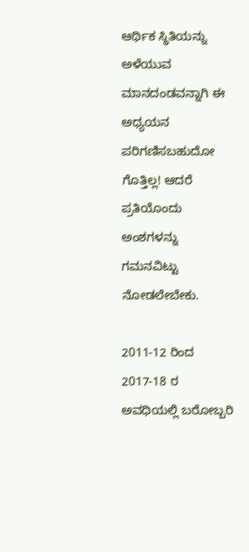ಆರ್ಥಿಕ ಸ್ಥಿತಿಯನ್ನು ಅಳೆಯುವ ಮಾನದಂಡವನ್ನಾಗಿ ಈ ಅಧ್ಯಯನ ಪರಿಗಣಿಸಬಹುದೋ ಗೊತ್ತಿಲ್ಲ! ಆದರೆ ಪ್ರತಿಯೊಂದು ಅಂಶಗಳನ್ನು ಗಮನವಿಟ್ಟು ನೋಡಲೇಬೇಕು.

2011-12 ರಿಂದ 2017-18 ರ ಅವಧಿಯಲ್ಲಿ ಬರೋಬ್ಬರಿ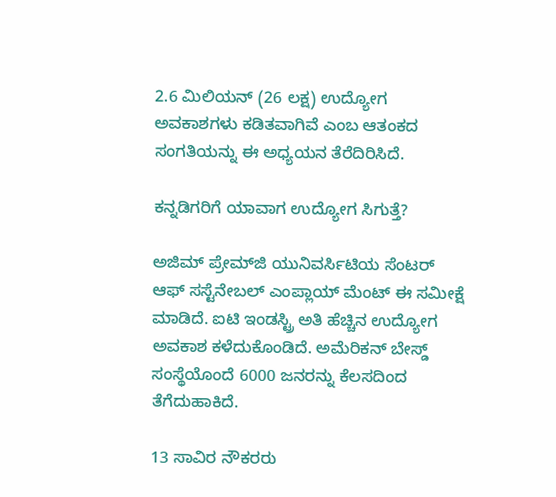2.6 ಮಿಲಿಯನ್ (26 ಲಕ್ಷ) ಉದ್ಯೋಗ ಅವಕಾಶಗಳು ಕಡಿತವಾಗಿವೆ ಎಂಬ ಆತಂಕದ ಸಂಗತಿಯನ್ನು ಈ ಅಧ್ಯಯನ ತೆರೆದಿರಿಸಿದೆ.

ಕನ್ನಡಿಗರಿಗೆ ಯಾವಾಗ ಉದ್ಯೋಗ ಸಿಗುತ್ತೆ?

ಅಜಿಮ್ ಪ್ರೇಮ್‍ಜಿ ಯುನಿವರ್ಸಿಟಿಯ ಸೆಂಟರ್ ಆಫ್ ಸಸ್ಟೆನೇಬಲ್ ಎಂಪ್ಲಾಯ್ ಮೆಂಟ್ ಈ ಸಮೀಕ್ಷೆ ಮಾಡಿದೆ. ಐಟಿ ಇಂಡಸ್ಟ್ರಿ ಅತಿ ಹೆಚ್ಚಿನ ಉದ್ಯೋಗ ಅವಕಾಶ ಕಳೆದುಕೊಂಡಿದೆ. ಅಮೆರಿಕನ್ ಬೇಸ್ಡ್ ಸಂಸ್ಥೆಯೊಂದೆ 6000 ಜನರನ್ನು ಕೆಲಸದಿಂದ ತೆಗೆದುಹಾಕಿದೆ.

13 ಸಾವಿರ ನೌಕರರು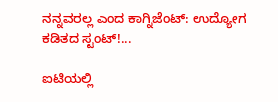ನನ್ನವರಲ್ಲ ಎಂದ ಕಾಗ್ನಿಜೆಂಟ್: ಉದ್ಯೋಗ ಕಡಿತದ ಸ್ಟಂಟ್!...

ಐಟಿಯಲ್ಲಿ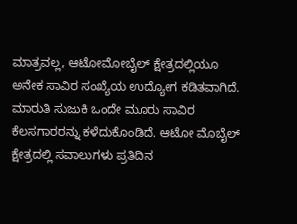ಮಾತ್ರವಲ್ಲ, ಆಟೋಮೋಬೈಲ್ ಕ್ಷೇತ್ರದಲ್ಲಿಯೂ ಅನೇಕ ಸಾವಿರ ಸಂಖ್ಯೆಯ ಉದ್ಯೋಗ ಕಡಿತವಾಗಿದೆ. ಮಾರುತಿ ಸುಜುಕಿ ಒಂದೇ ಮೂರು ಸಾವಿರ ಕೆಲಸಗಾರರನ್ನು ಕಳೆದುಕೊಂಡಿದೆ. ಆಟೋ ಮೊಬೈಲ್ ಕ್ಷೇತ್ರದಲ್ಲಿ ಸವಾಲುಗಳು ಪ್ರತಿದಿನ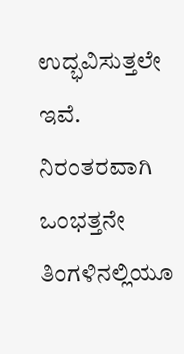ಉದ್ಭವಿಸುತ್ತಲೇ ಇವೆ. ನಿರಂತರವಾಗಿ ಒಂಭತ್ತನೇ ತಿಂಗಳಿನಲ್ಲಿಯೂ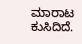ಮಾರಾಟ ಕುಸಿದಿದೆ.